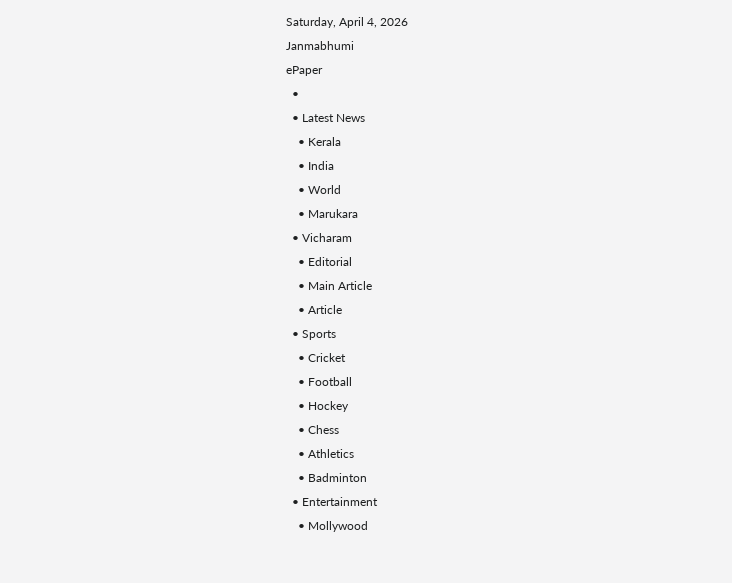Saturday, April 4, 2026
Janmabhumi
ePaper
  •
  • Latest News
    • Kerala
    • India
    • World
    • Marukara
  • Vicharam
    • Editorial
    • Main Article
    • Article
  • Sports
    • Cricket
    • Football
    • Hockey
    • Chess
    • Athletics
    • Badminton
  • Entertainment
    • Mollywood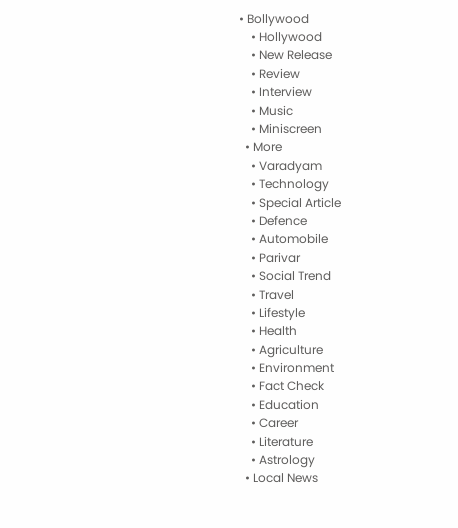• Bollywood
    • Hollywood
    • New Release
    • Review
    • Interview
    • Music
    • Miniscreen
  • More
    • Varadyam
    • Technology
    • Special Article
    • Defence
    • Automobile
    • Parivar
    • Social Trend
    • Travel
    • Lifestyle
    • Health
    • Agriculture
    • Environment
    • Fact Check
    • Education
    • Career
    • Literature
    • Astrology
  • Local News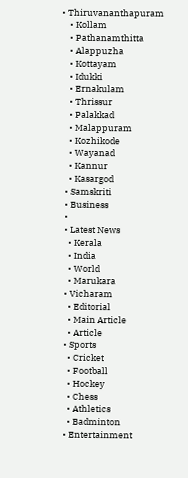• Thiruvananthapuram
    • Kollam
    • Pathanamthitta
    • Alappuzha
    • Kottayam
    • Idukki
    • Ernakulam
    • Thrissur
    • Palakkad
    • Malappuram
    • Kozhikode
    • Wayanad
    • Kannur
    • Kasargod
  • Samskriti
  • Business
  •
  • Latest News
    • Kerala
    • India
    • World
    • Marukara
  • Vicharam
    • Editorial
    • Main Article
    • Article
  • Sports
    • Cricket
    • Football
    • Hockey
    • Chess
    • Athletics
    • Badminton
  • Entertainment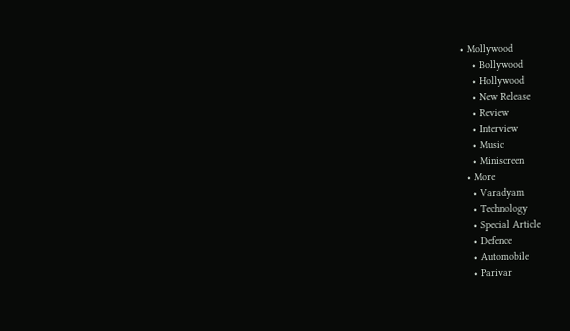• Mollywood
    • Bollywood
    • Hollywood
    • New Release
    • Review
    • Interview
    • Music
    • Miniscreen
  • More
    • Varadyam
    • Technology
    • Special Article
    • Defence
    • Automobile
    • Parivar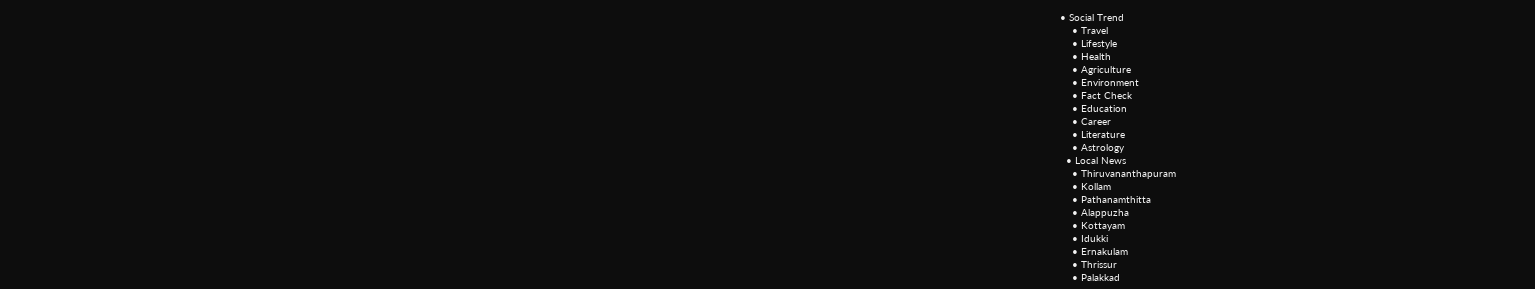• Social Trend
    • Travel
    • Lifestyle
    • Health
    • Agriculture
    • Environment
    • Fact Check
    • Education
    • Career
    • Literature
    • Astrology
  • Local News
    • Thiruvananthapuram
    • Kollam
    • Pathanamthitta
    • Alappuzha
    • Kottayam
    • Idukki
    • Ernakulam
    • Thrissur
    • Palakkad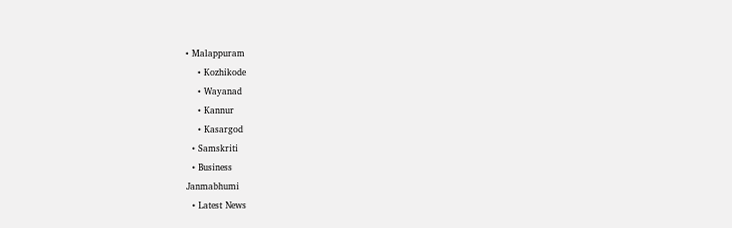• Malappuram
    • Kozhikode
    • Wayanad
    • Kannur
    • Kasargod
  • Samskriti
  • Business
Janmabhumi
  • Latest News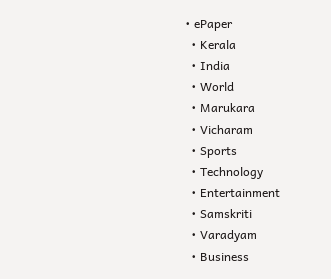• ePaper
  • Kerala
  • India
  • World
  • Marukara
  • Vicharam
  • Sports
  • Technology
  • Entertainment
  • Samskriti
  • Varadyam
  • Business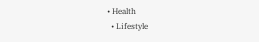• Health
  • Lifestyle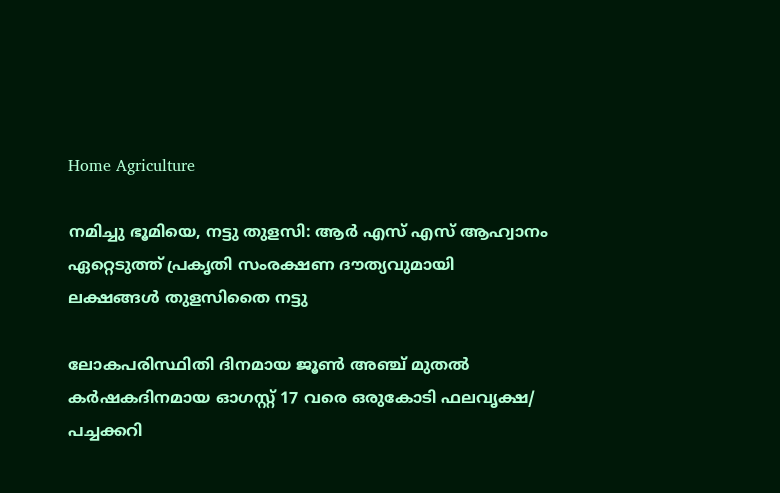Home Agriculture

നമിച്ചു ഭൂമിയെ, നട്ടു തുളസി: ആര്‍ എസ് എസ് ആഹ്വാനം ഏറ്റെടുത്ത് പ്രകൃതി സംരക്ഷണ ദൗത്യവുമായി ലക്ഷങ്ങള്‍ തുളസിതൈ നട്ടു

ലോകപരിസ്ഥിതി ദിനമായ ജൂണ്‍ അഞ്ച് മുതല്‍ കര്‍ഷകദിനമായ ഓഗസ്റ്റ് 17 വരെ ഒരുകോടി ഫലവൃക്ഷ/ പച്ചക്കറി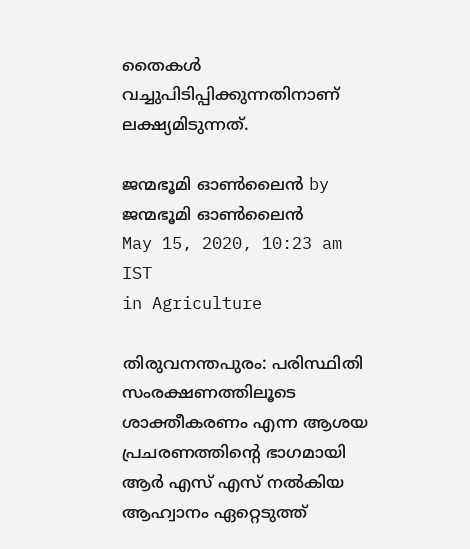തൈകള്‍ വച്ചുപിടിപ്പിക്കുന്നതിനാണ് ലക്ഷ്യമിടുന്നത്.

ജന്മഭൂമി ഓണ്‍ലൈന്‍ by ജന്മഭൂമി ഓണ്‍ലൈന്‍
May 15, 2020, 10:23 am IST
in Agriculture

തിരുവനന്തപുരം: പരിസ്ഥിതി സംരക്ഷണത്തിലൂടെ  ശാക്തീകരണം എന്ന ആശയ പ്രചരണത്തിന്റെ ഭാഗമായി ആര്‍ എസ് എസ് നല്‍കിയ ആഹ്വാനം ഏറ്റെടുത്ത്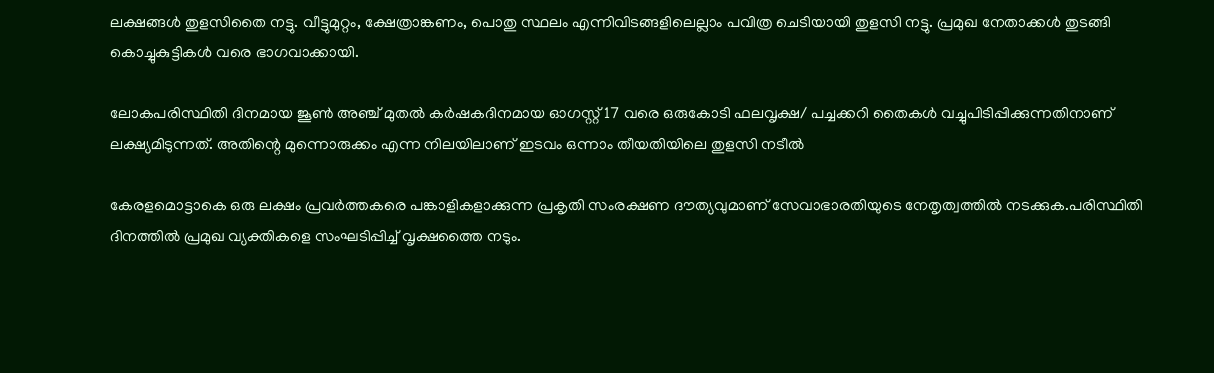ലക്ഷങ്ങള്‍ തുളസിതൈ നട്ടു. വീട്ടുമുറ്റം, ക്ഷേത്രാങ്കണം, പൊതു സ്ഥലം എന്നിവിടങ്ങളിലെല്ലാം പവിത്ര ചെടിയായി തുളസി നട്ടു. പ്രമുഖ നേതാക്കള്‍ തുടങ്ങി കൊച്ചുകുട്ടികള്‍ വരെ ഭാഗവാക്കായി.

ലോകപരിസ്ഥിതി ദിനമായ ജൂണ്‍ അഞ്ച് മുതല്‍ കര്‍ഷകദിനമായ ഓഗസ്റ്റ് 17 വരെ ഒരുകോടി ഫലവൃക്ഷ/ പച്ചക്കറി തൈകള്‍ വച്ചുപിടിപ്പിക്കുന്നതിനാണ്  ലക്ഷ്യമിടുന്നത്. അതിന്റെ മുന്നൊരുക്കം എന്ന നിലയിലാണ് ഇടവം ഒന്നാം തീയതിയിലെ തുളസി നടീല്‍

കേരളമൊട്ടാകെ ഒരു ലക്ഷം പ്രവര്‍ത്തകരെ പങ്കാളികളാക്കുന്ന പ്രകൃതി സംരക്ഷണ ദൗത്യവുമാണ് സേവാഭാരതിയുടെ നേതൃത്വത്തില്‍ നടക്കുക.പരിസ്ഥിതി ദിനത്തില്‍ പ്രമുഖ വ്യക്തികളെ സംഘടിപ്പിച്ച് വൃക്ഷത്തൈ നടും.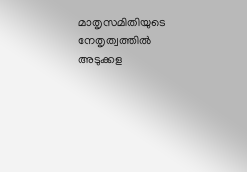മാതൃസമിതിയുടെ നേതൃത്വത്തില്‍ അടുക്കള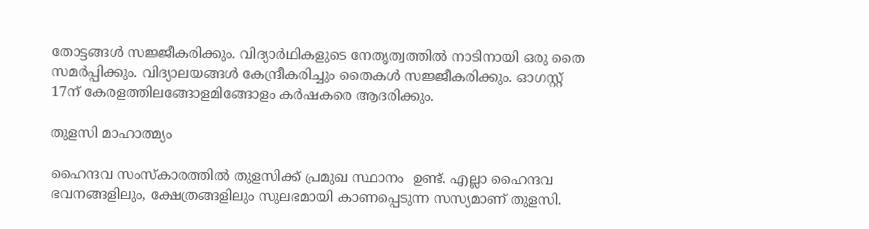തോട്ടങ്ങള്‍ സജ്ജീകരിക്കും. വിദ്യാര്‍ഥികളുടെ നേതൃത്വത്തില്‍ നാടിനായി ഒരു തൈ സമര്‍പ്പിക്കും. വിദ്യാലയങ്ങള്‍ കേന്ദ്രീകരിച്ചും തൈകള്‍ സജ്ജീകരിക്കും. ഓഗസ്റ്റ് 17ന് കേരളത്തിലങ്ങോളമിങ്ങോളം കര്‍ഷകരെ ആദരിക്കും.

തുളസി മാഹാത്മ്യം

ഹൈന്ദവ സംസ്‌കാരത്തില്‍ തുളസിക്ക് പ്രമുഖ സ്ഥാനം  ഉണ്ട്. എല്ലാ ഹൈന്ദവ ഭവനങ്ങളിലും, ക്ഷേത്രങ്ങളിലും സുലഭമായി കാണപ്പെടുന്ന സസ്യമാണ് തുളസി.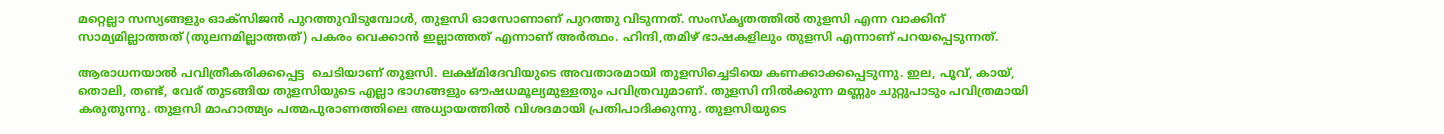മറ്റെല്ലാ സസ്യങ്ങളും ഓക്‌സിജന്‍ പുറത്തുവിടുമ്പോള്‍, തുളസി ഓസോണാണ് പുറത്തു വിടുന്നത്. സംസ്‌കൃതത്തില്‍ തുളസി എന്ന വാക്കിന് സാമ്യമില്ലാത്തത് (തുലനമില്ലാത്തത്) പകരം വെക്കാന്‍ ഇല്ലാത്തത് എന്നാണ് അര്‍ത്ഥം. ഹിന്ദി,തമിഴ് ഭാഷകളിലും തുളസി എന്നാണ് പറയപ്പെടുന്നത്.

ആരാധനയാല്‍ പവിത്രീകരിക്കപ്പെട്ട  ചെടിയാണ് തുളസി. ലക്ഷ്മിദേവിയുടെ അവതാരമായി തുളസിച്ചെടിയെ കണക്കാക്കപ്പെടുന്നു. ഇല, പൂവ്, കായ്, തൊലി, തണ്ട്, വേര് തുടങ്ങിയ തുളസിയുടെ എല്ലാ ഭാഗങ്ങളും ഔഷധമൂല്യമുള്ളതും പവിത്രവുമാണ്. തുളസി നില്‍ക്കുന്ന മണ്ണും ചുറ്റുപാടും പവിത്രമായി കരുതുന്നു. തുളസി മാഹാത്മ്യം പത്മപുരാണത്തിലെ അധ്യായത്തില്‍ വിശദമായി പ്രതിപാദിക്കുന്നു. തുളസിയുടെ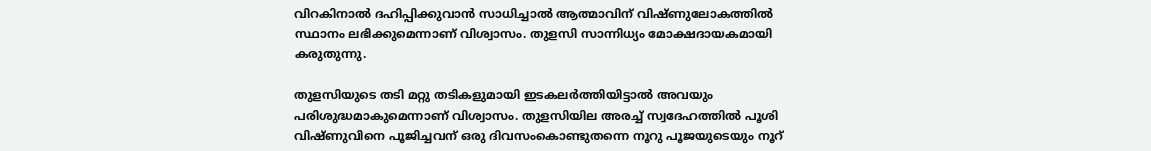വിറകിനാല്‍ ദഹിപ്പിക്കുവാന്‍ സാധിച്ചാല്‍ ആത്മാവിന് വിഷ്ണുലോകത്തില്‍ സ്ഥാനം ലഭിക്കുമെന്നാണ് വിശ്വാസം. തുളസി സാന്നിധ്യം മോക്ഷദായകമായി കരുതുന്നു.

തുളസിയുടെ തടി മറ്റു തടികളുമായി ഇടകലര്‍ത്തിയിട്ടാല്‍ അവയും പരിശുദ്ധമാകുമെന്നാണ് വിശ്വാസം. തുളസിയില അരച്ച് സ്വദേഹത്തില്‍ പൂശി വിഷ്ണുവിനെ പൂജിച്ചവന് ഒരു ദിവസംകൊണ്ടുതന്നെ നൂറു പൂജയുടെയും നൂറ്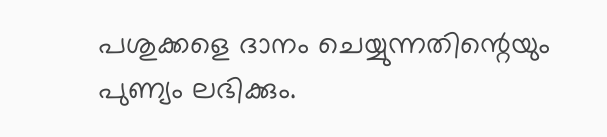പശുക്കളെ ദാനം ചെയ്യുന്നതിന്റെയും പുണ്യം ലഭിക്കും.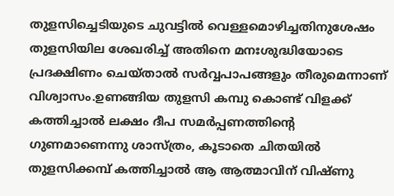തുളസിച്ചെടിയുടെ ചുവട്ടില്‍ വെള്ളമൊഴിച്ചതിനുശേഷം തുളസിയില ശേഖരിച്ച് അതിനെ മനഃശുദ്ധിയോടെ പ്രദക്ഷിണം ചെയ്താല്‍ സര്‍വ്വപാപങ്ങളും തീരുമെന്നാണ് വിശ്വാസം.ഉണങ്ങിയ തുളസി കമ്പു കൊണ്ട് വിളക്ക് കത്തിച്ചാല്‍ ലക്ഷം ദീപ സമര്‍പ്പണത്തിന്റെ ഗുണമാണെന്നു ശാസ്ത്രം, കൂടാതെ ചിതയില്‍ തുളസിക്കമ്പ് കത്തിച്ചാല്‍ ആ ആത്മാവിന് വിഷ്ണു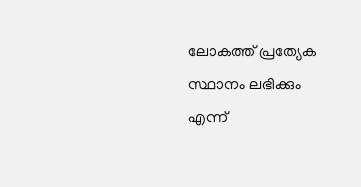ലോകത്ത് പ്രത്യേക സ്ഥാനം ലഭിക്കും എന്ന്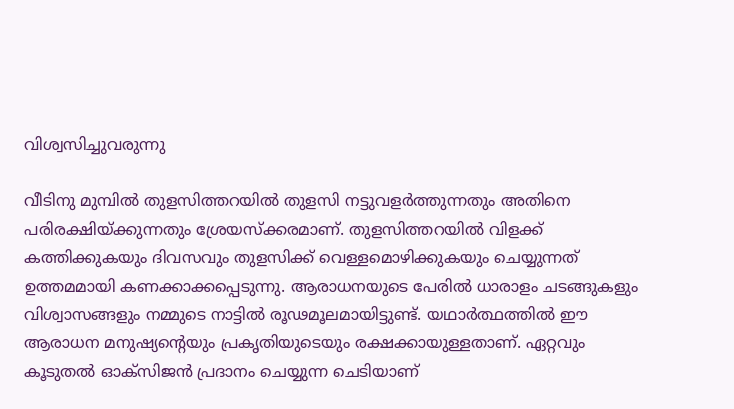വിശ്വസിച്ചുവരുന്നു

വീടിനു മുമ്പില്‍ തുളസിത്തറയില്‍ തുളസി നട്ടുവളര്‍ത്തുന്നതും അതിനെ പരിരക്ഷിയ്‌ക്കുന്നതും ശ്രേയസ്‌ക്കരമാണ്. തുളസിത്തറയില്‍ വിളക്ക് കത്തിക്കുകയും ദിവസവും തുളസിക്ക് വെള്ളമൊഴിക്കുകയും ചെയ്യുന്നത് ഉത്തമമായി കണക്കാക്കപ്പെടുന്നു. ആരാധനയുടെ പേരില്‍ ധാരാളം ചടങ്ങുകളും വിശ്വാസങ്ങളും നമ്മുടെ നാട്ടില്‍ രൂഢമൂലമായിട്ടുണ്ട്. യഥാര്‍ത്ഥത്തില്‍ ഈ ആരാധന മനുഷ്യന്റെയും പ്രകൃതിയുടെയും രക്ഷക്കായുള്ളതാണ്. ഏറ്റവും കൂടുതല്‍ ഓക്‌സിജന്‍ പ്രദാനം ചെയ്യുന്ന ചെടിയാണ്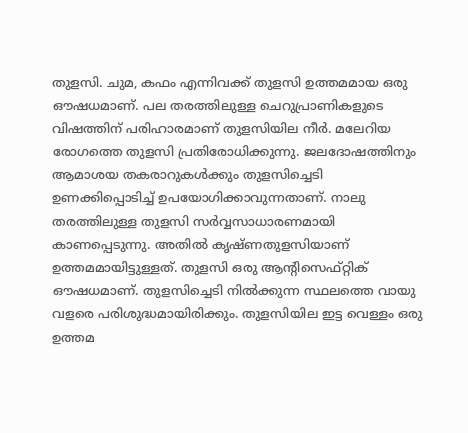തുളസി. ചുമ, കഫം എന്നിവക്ക് തുളസി ഉത്തമമായ ഒരു ഔഷധമാണ്. പല തരത്തിലുള്ള ചെറുപ്രാണികളുടെ വിഷത്തിന് പരിഹാരമാണ് തുളസിയില നീര്‍. മലേറിയ രോഗത്തെ തുളസി പ്രതിരോധിക്കുന്നു. ജലദോഷത്തിനും ആമാശയ തകരാറുകള്‍ക്കും തുളസിച്ചെടി ഉണക്കിപ്പൊടിച്ച് ഉപയോഗിക്കാവുന്നതാണ്. നാലു തരത്തിലുള്ള തുളസി സര്‍വ്വസാധാരണമായി കാണപ്പെടുന്നു. അതില്‍ കൃഷ്ണതുളസിയാണ് ഉത്തമമായിട്ടുള്ളത്. തുളസി ഒരു ആന്റിസെഫ്റ്റിക് ഔഷധമാണ്. തുളസിച്ചെടി നില്‍ക്കുന്ന സ്ഥലത്തെ വായു വളരെ പരിശുദ്ധമായിരിക്കും. തുളസിയില ഇട്ട വെള്ളം ഒരു ഉത്തമ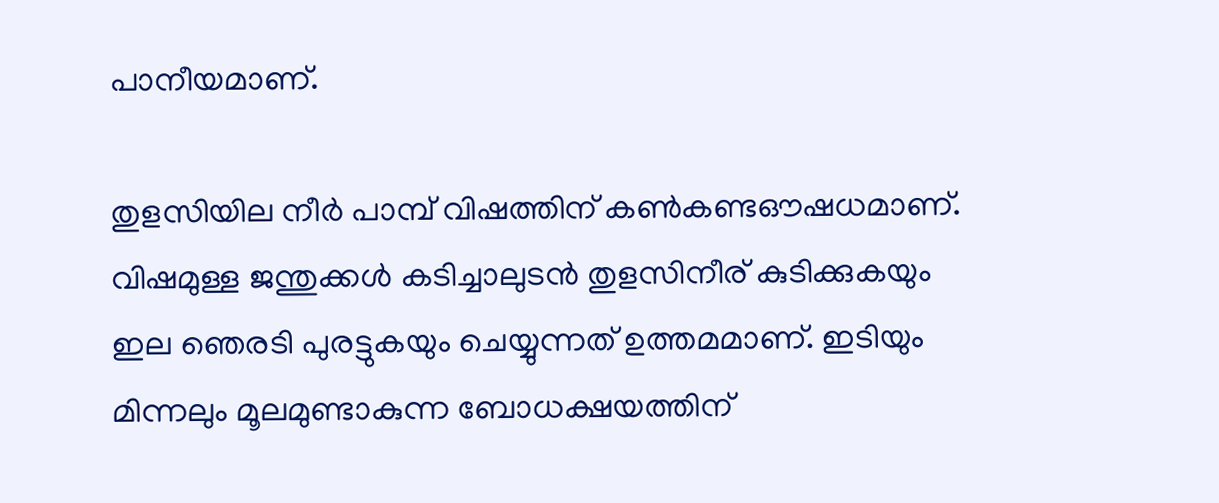പാനീയമാണ്.

തുളസിയില നീര്‍ പാമ്പ് വിഷത്തിന് കണ്‍കണ്ടഔഷധമാണ്. വിഷമുള്ള ജന്തുക്കള്‍ കടിച്ചാലുടന്‍ തുളസിനീര് കുടിക്കുകയും ഇല ഞെരടി പുരട്ടുകയും ചെയ്യുന്നത് ഉത്തമമാണ്. ഇടിയും മിന്നലും മൂലമുണ്ടാകുന്ന ബോധക്ഷയത്തിന്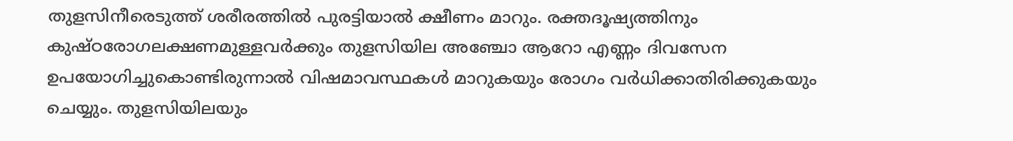തുളസിനീരെടുത്ത് ശരീരത്തില്‍ പുരട്ടിയാല്‍ ക്ഷീണം മാറും. രക്തദൂഷ്യത്തിനും കുഷ്ഠരോഗലക്ഷണമുള്ളവര്‍ക്കും തുളസിയില അഞ്ചോ ആറോ എണ്ണം ദിവസേന ഉപയോഗിച്ചുകൊണ്ടിരുന്നാല്‍ വിഷമാവസ്ഥകള്‍ മാറുകയും രോഗം വര്‍ധിക്കാതിരിക്കുകയും ചെയ്യും. തുളസിയിലയും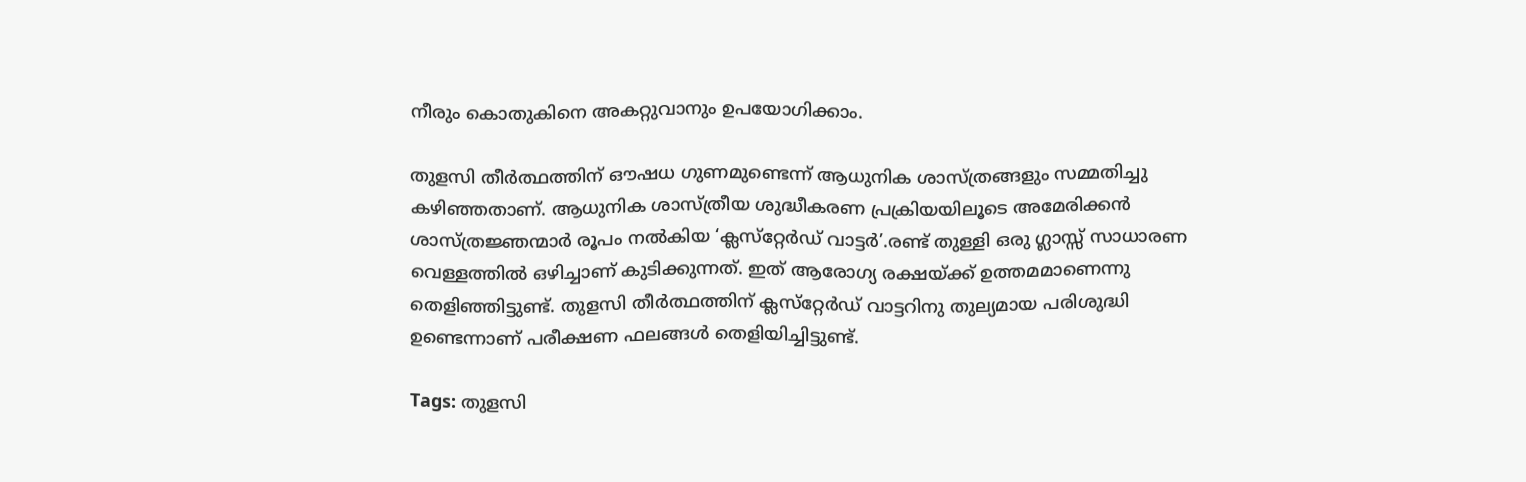നീരും കൊതുകിനെ അകറ്റുവാനും ഉപയോഗിക്കാം.

തുളസി തീര്‍ത്ഥത്തിന് ഔഷധ ഗുണമുണ്ടെന്ന് ആധുനിക ശാസ്ത്രങ്ങളും സമ്മതിച്ചു കഴിഞ്ഞതാണ്. ആധുനിക ശാസ്ത്രീയ ശുദ്ധീകരണ പ്രക്രിയയിലൂടെ അമേരിക്കന്‍ ശാസ്ത്രജ്ഞന്മാര്‍ രൂപം നല്‍കിയ ‘ക്ലസ്‌റ്റേര്‍ഡ് വാട്ടര്‍’.രണ്ട് തുള്ളി ഒരു ഗ്ലാസ്സ് സാധാരണ വെള്ളത്തില്‍ ഒഴിച്ചാണ് കുടിക്കുന്നത്. ഇത് ആരോഗ്യ രക്ഷയ്‌ക്ക് ഉത്തമമാണെന്നു തെളിഞ്ഞിട്ടുണ്ട്. തുളസി തീര്‍ത്ഥത്തിന് ക്ലസ്‌റ്റേര്‍ഡ് വാട്ടറിനു തുല്യമായ പരിശുദ്ധി ഉണ്ടെന്നാണ് പരീക്ഷണ ഫലങ്ങള്‍ തെളിയിച്ചിട്ടുണ്ട്.

Tags: തുളസി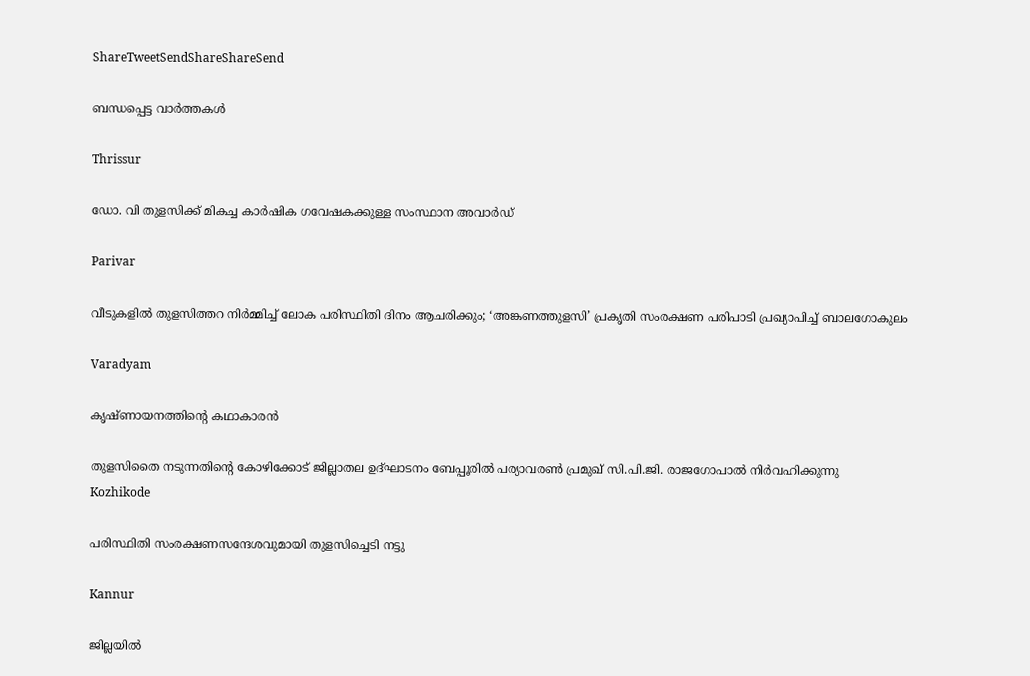ShareTweetSendShareShareSend

ബന്ധപ്പെട്ട വാര്‍ത്തകള്‍

Thrissur

ഡോ. വി തുളസിക്ക് മികച്ച കാര്‍ഷിക ഗവേഷകക്കുള്ള സംസ്ഥാന അവാര്‍ഡ്

Parivar

വീടുകളില്‍ തുളസിത്തറ നിര്‍മ്മിച്ച് ലോക പരിസ്ഥിതി ദിനം ആചരിക്കും; ‘അങ്കണത്തുളസി’ പ്രകൃതി സംരക്ഷണ പരിപാടി പ്രഖ്യാപിച്ച് ബാലഗോകുലം

Varadyam

കൃഷ്ണായനത്തിന്റെ കഥാകാരന്‍

തുളസിതൈ നടുന്നതിന്റെ കോഴിക്കോട് ജില്ലാതല ഉദ്ഘാടനം ബേപ്പൂരില്‍ പര്യാവരണ്‍ പ്രമുഖ് സി.പി.ജി. രാജഗോപാല്‍ നിര്‍വഹിക്കുന്നു
Kozhikode

പരിസ്ഥിതി സംരക്ഷണസന്ദേശവുമായി തുളസിച്ചെടി നട്ടു

Kannur

ജില്ലയില്‍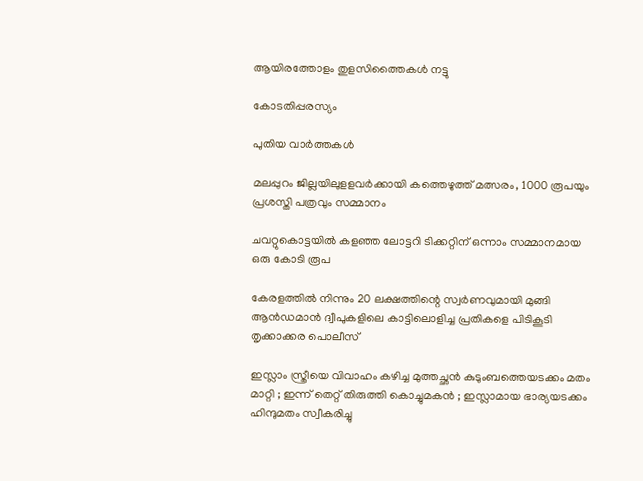ആയിരത്തോളം തുളസിത്തൈകള്‍ നട്ടു

കോടതിപ്പരസ്യം

പുതിയ വാര്‍ത്തകള്‍

മലപ്പുറം ജില്ലയിലുളളവര്‍ക്കായി കത്തെഴുത്ത് മത്സരം, 1000 രൂപയും പ്രശസ്തി പത്രവും സമ്മാനം

ചവറ്റുകൊട്ടയില്‍ കളഞ്ഞ ലോട്ടറി ടിക്കറ്റിന് ഒന്നാം സമ്മാനമായ ഒരു കോടി രൂപ

കേരളത്തില്‍ നിന്നും 20 ലക്ഷത്തിന്റെ സ്വര്‍ണവുമായി മുങ്ങി ആന്‍ഡമാന്‍ ദ്വീപുകളിലെ കാട്ടിലൊളിച്ച പ്രതികളെ പിടികൂടി തൃക്കാക്കര പൊലീസ്

ഇസ്ലാം സ്ത്രീയെ വിവാഹം കഴിച്ച മുത്തച്ഛൻ കുടുംബത്തെയടക്കം മതം മാറ്റി ; ഇന്ന് തെറ്റ് തിരുത്തി കൊച്ചുമകൻ ; ഇസ്ലാമായ ഭാര്യയടക്കം ഹിന്ദുമതം സ്വീകരിച്ചു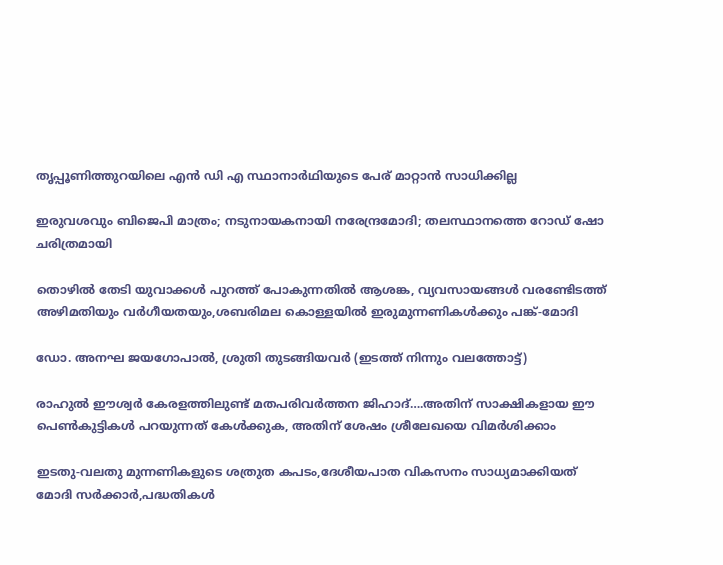തൃപ്പൂണിത്തുറയിലെ എന്‍ ഡി എ സ്ഥാനാര്‍ഥിയുടെ പേര് മാറ്റാന്‍ സാധിക്കില്ല

ഇരുവശവും ബിജെപി മാത്രം; നടുനായകനായി നരേന്ദ്രമോദി; തലസ്ഥാനത്തെ റോഡ് ഷോ ചരിത്രമായി

തൊഴില്‍ തേടി യുവാക്കള്‍ പുറത്ത് പോകുന്നതില്‍ ആശങ്ക, വ്യവസായങ്ങള്‍ വരണ്ടേിടത്ത് അഴിമതിയും വര്‍ഗീയതയും,ശബരിമല കൊള്ളയില്‍ ഇരുമുന്നണികള്‍ക്കും പങ്ക്-മോദി

ഡോ. അനഘ ജയഗോപാല്‍, ശ്രുതി തുടങ്ങിയവര്‍ (ഇടത്ത് നിന്നും വലത്തോട്ട്)

രാഹുല്‍ ഈശ്വര്‍ കേരളത്തിലുണ്ട് മതപരിവര്‍ത്തന ജിഹാദ്….അതിന് സാക്ഷികളായ ഈ പെണ്‍കുട്ടികള്‍ പറയുന്നത് കേള്‍ക്കുക, അതിന് ശേഷം ശ്രീലേഖയെ വിമര്‍ശിക്കാം

ഇടതു-വലതു മുന്നണികളുടെ ശത്രുത കപടം,ദേശീയപാത വികസനം സാധ്യമാക്കിയത് മോദി സര്‍ക്കാര്‍,പദ്ധതികള്‍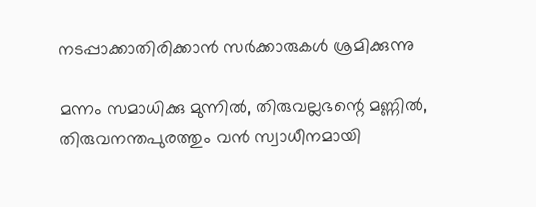നടപ്പാക്കാതിരിക്കാന്‍ സര്‍ക്കാരുകള്‍ ശ്രമിക്കുന്നു

മന്നം സമാധിക്കു മുന്നിൽ, തിരുവല്ലഭന്റെ മണ്ണിൽ, തിരുവനന്തപുരത്തും വൻ സ്വാധീനമായി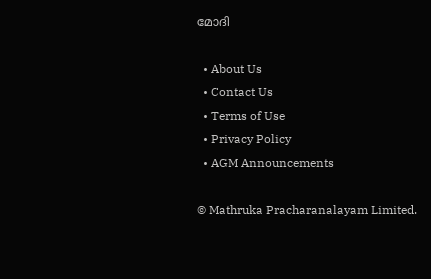മോദി

  • About Us
  • Contact Us
  • Terms of Use
  • Privacy Policy
  • AGM Announcements

© Mathruka Pracharanalayam Limited.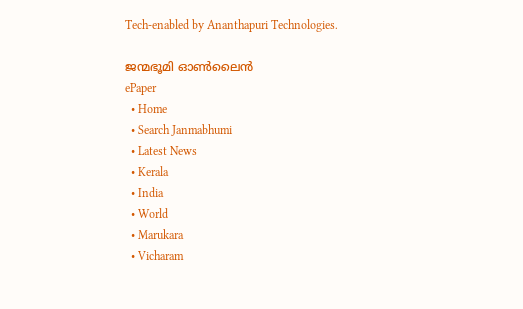Tech-enabled by Ananthapuri Technologies.

ജന്മഭൂമി ഓണ്‍ലൈന്‍
ePaper
  • Home
  • Search Janmabhumi
  • Latest News
  • Kerala
  • India
  • World
  • Marukara
  • Vicharam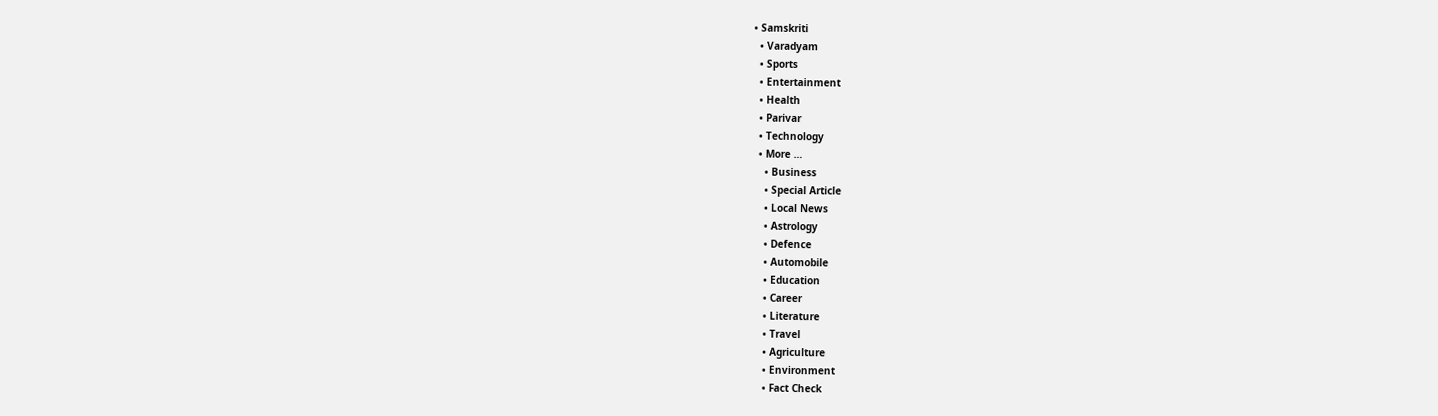• Samskriti
  • Varadyam
  • Sports
  • Entertainment
  • Health
  • Parivar
  • Technology
  • More …
    • Business
    • Special Article
    • Local News
    • Astrology
    • Defence
    • Automobile
    • Education
    • Career
    • Literature
    • Travel
    • Agriculture
    • Environment
    • Fact Check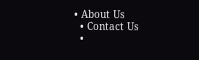• About Us
  • Contact Us
  •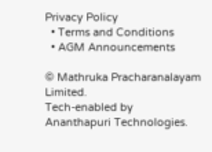Privacy Policy
  • Terms and Conditions
  • AGM Announcements

© Mathruka Pracharanalayam Limited.
Tech-enabled by Ananthapuri Technologies.